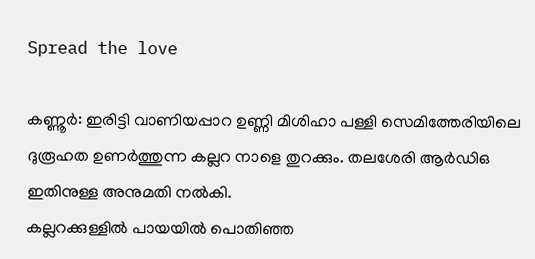Spread the love

കണ്ണൂർ: ഇരിട്ടി വാണിയപ്പാറ ഉണ്ണി മിശിഹാ പള്ളി സെമിത്തേരിയിലെ ദുരൂഹത ഉണര്‍ത്തുന്ന കല്ലറ നാളെ തുറക്കും. തലശേരി ആര്‍ഡിഒ ഇതിനുള്ള അനുമതി നല്‍കി.
കല്ലറക്കുള്ളില്‍ പായയില്‍ പൊതിഞ്ഞ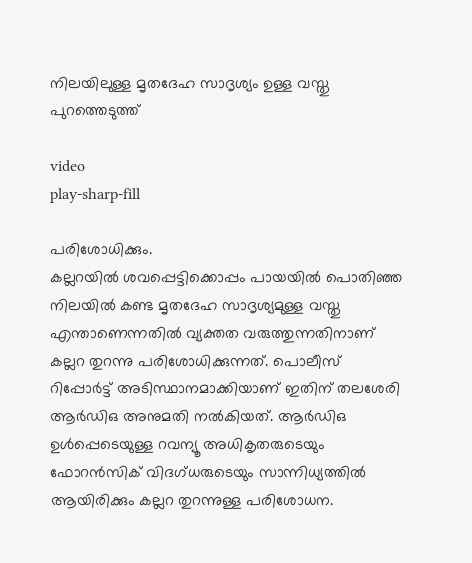നിലയിലുള്ള മൃതദേഹ സാദൃശ്യം ഉള്ള വസ്തു പുറത്തെടുത്ത്

video
play-sharp-fill

പരിശോധിക്കും.
കല്ലറയില്‍ ശവപ്പെട്ടിക്കൊപ്പം പായയില്‍ പൊതിഞ്ഞ നിലയില്‍ കണ്ട മൃതദേഹ സാദൃശ്യമുള്ള വസ്തു എന്താണെന്നതില്‍ വ്യക്തത വരുത്തുന്നതിനാണ് കല്ലറ തുറന്നു പരിശോധിക്കുന്നത്. പൊലീസ് റിപ്പോര്‍ട്ട് അടിസ്ഥാനമാക്കിയാണ് ഇതിന് തലശേരി ആര്‍ഡിഒ അനുമതി നല്‍കിയത്. ആര്‍ഡിഒ ഉള്‍പ്പെടെയുള്ള റവന്യൂ അധികൃതരുടെയും ഫോറന്‍സിക് വിദഗ്ധരുടെയും സാന്നിധ്യത്തില്‍ ആയിരിക്കും കല്ലറ തുറന്നുള്ള പരിശോധന.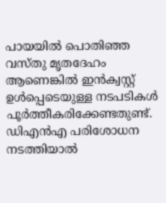പായയില്‍ പൊതിഞ്ഞ വസ്തു മൃതദേഹം ആണെങ്കില്‍ ഇന്‍ക്വസ്റ്റ് ഉള്‍പ്പെടെയുള്ള നടപടികള്‍ പൂര്‍ത്തീകരിക്കേണ്ടതുണ്ട്. ഡിഎന്‍എ പരിശോധന നടത്തിയാല്‍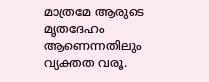മാത്രമേ ആരുടെ മൃതദേഹം ആണെന്നതിലും വ്യക്തത വരൂ.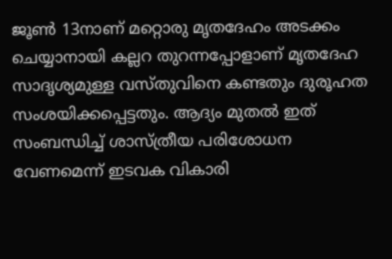ജൂണ്‍ 13നാണ് മറ്റൊരു മൃതദേഹം അടക്കം ചെയ്യാനായി കല്ലറ തുറന്നപ്പോളാണ് മൃതദേഹ സാദൃശ്യമുള്ള വസ്തുവിനെ കണ്ടതും ദുരൂഹത സംശയിക്കപ്പെട്ടതും. ആദ്യം മുതല്‍ ഇത് സംബന്ധിച്ച്‌ ശാസ്ത്രീയ പരിശോധന വേണമെന്ന് ഇടവക വികാരി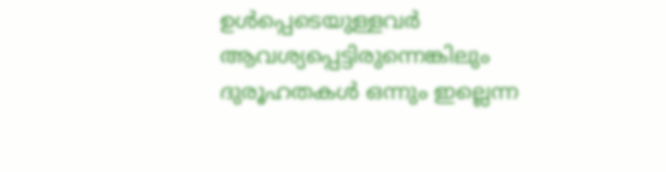ഉള്‍പ്പെടെയുള്ളവര്‍ ആവശ്യപ്പെട്ടിരുന്നെങ്കിലും ദുരൂഹതകള്‍ ഒന്നും ഇല്ലെന്ന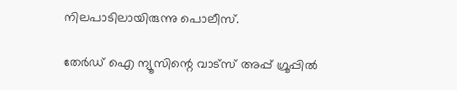നിലപാടിലായിരുന്നു പൊലീസ്.

തേർഡ് ഐ ന്യൂസിന്റെ വാട്സ് അപ്പ് ഗ്രൂപ്പിൽ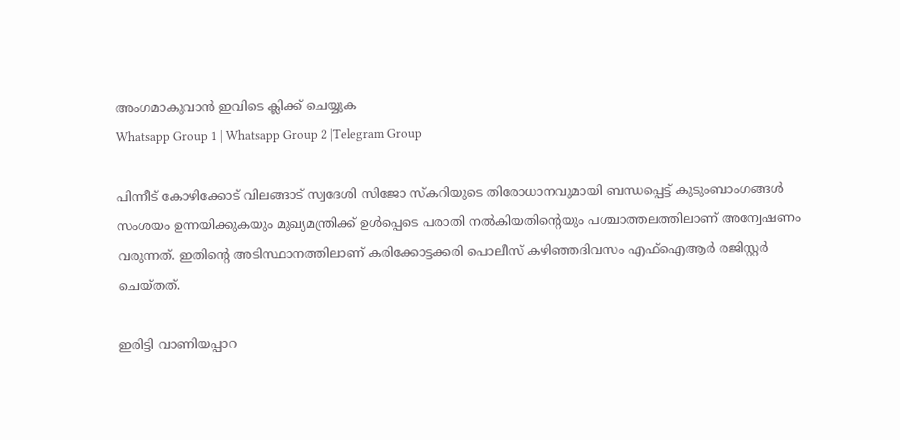അംഗമാകുവാൻ ഇവിടെ ക്ലിക്ക് ചെയ്യുക
Whatsapp Group 1 | Whatsapp Group 2 |Telegram Group

പിന്നീട് കോഴിക്കോട് വിലങ്ങാട് സ്വദേശി സിജോ സ്‌കറിയുടെ തിരോധാനവുമായി ബന്ധപ്പെട്ട് കുടുംബാംഗങ്ങള്‍ സംശയം ഉന്നയിക്കുകയും മുഖ്യമന്ത്രിക്ക് ഉള്‍പ്പെടെ പരാതി നല്‍കിയതിന്റെയും പശ്ചാത്തലത്തിലാണ് അന്വേഷണം വരുന്നത്. ഇതിന്റെ അടിസ്ഥാനത്തിലാണ് കരിക്കോട്ടക്കരി പൊലീസ് കഴിഞ്ഞദിവസം എഫ്‌ഐആര്‍ രജിസ്റ്റര്‍ ചെയ്തത്.

ഇരിട്ടി വാണിയപ്പാറ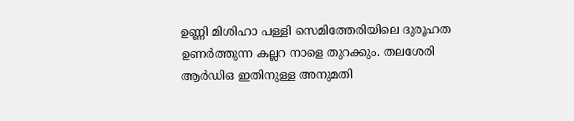ഉണ്ണി മിശിഹാ പള്ളി സെമിത്തേരിയിലെ ദുരൂഹത ഉണര്‍ത്തുന്ന കല്ലറ നാളെ തുറക്കും. തലശേരി ആര്‍ഡിഒ ഇതിനുള്ള അനുമതി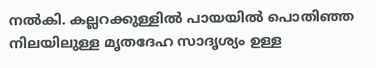നല്‍കി. കല്ലറക്കുള്ളില്‍ പായയില്‍ പൊതിഞ്ഞ നിലയിലുള്ള മൃതദേഹ സാദൃശ്യം ഉള്ള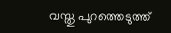വസ്തു പുറത്തെടുത്ത്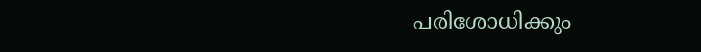പരിശോധിക്കും